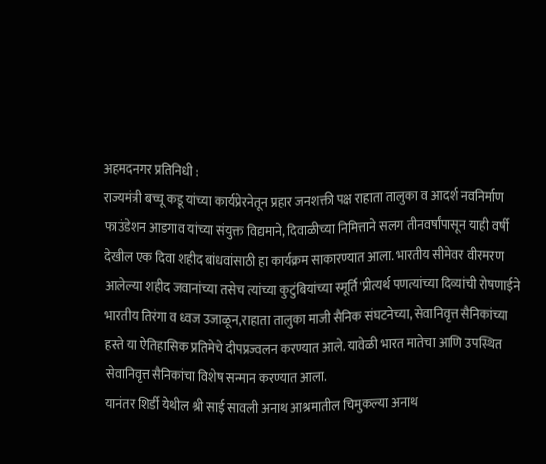अहमदनगर प्रतिनिधी :
राज्यमंत्री बच्चू कडू यांच्या कार्यप्रेरनेतून प्रहार जनशक्ती पक्ष राहाता तालुका व आदर्श नवनिर्माण फाउंडेशन आडगाव यांच्या संयुक्त विद्यमाने, दिवाळीच्या निमित्ताने सलग तीनवर्षांपासून याही वर्षी देखील एक दिवा शहीद बांधवांसाठी हा कार्यक्रम साकारण्यात आला. भारतीय सीमेवर वीरमरण आलेल्या शहीद जवानांच्या तसेच त्यांच्या कुटुंबियांच्या स्मूर्ति'प्रीत्यर्थ पणत्यांच्या दिव्यांची रोषणाईने भारतीय तिरंगा व ध्वज उजाळून,राहाता तालुका माजी सैनिक संघटनेच्या, सेवानिवृत्त सैनिकांच्या हस्ते या ऐतिहासिक प्रतिमेचे दीपप्रज्वलन करण्यात आले. यावेळी भारत मातेचा आणि उपस्थित सेवानिवृत्त सैनिकांचा विशेष सन्मान करण्यात आला.
यानंतर शिर्डी येथील श्री साई सावली अनाथ आश्रमातील चिमुकल्या अनाथ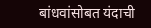बांधवांसोबत यंदाची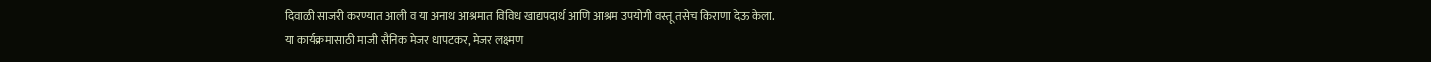दिवाळी साजरी करण्यात आली व या अनाथ आश्रमात विविध खाद्यपदार्थ आणि आश्रम उपयोगी वस्तू तसेच किराणा देऊ केला.
या कार्यक्रमासाठी माजी सैनिक मेजर धापटकर, मेजर लक्ष्मण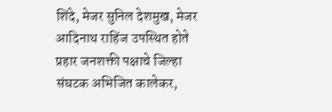शिंदे, मेजर सुनिल देशमुख, मेजर आदिनाथ राहिंज उपस्थित होते
प्रहार जनशक्ती पक्षाचे जिल्हा संघटक अभिजित कालेकर,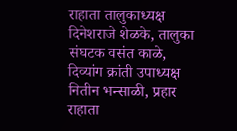राहाता तालुकाध्यक्ष दिनेशराजे शेळके, तालुका संघटक वसंत काळे, दिव्यांग क्रांती उपाध्यक्ष नितीन भन्साळी, प्रहार राहाता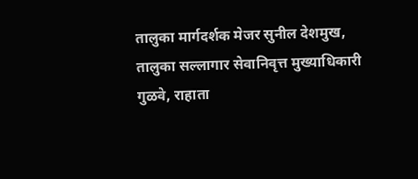तालुका मार्गदर्शक मेजर सुनील देशमुख, तालुका सल्लागार सेवानिवृत्त मुख्याधिकारी गुळवे, राहाता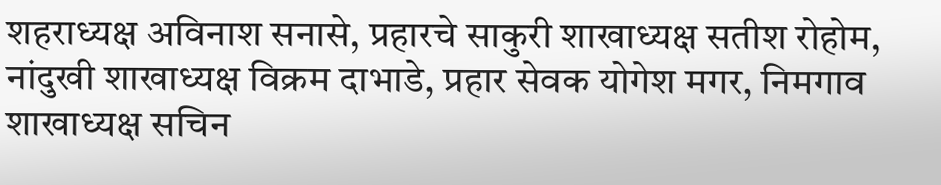शहराध्यक्ष अविनाश सनासे, प्रहारचे साकुरी शाखाध्यक्ष सतीश रोहोम, नांदुखी शाखाध्यक्ष विक्रम दाभाडे, प्रहार सेवक योगेश मगर, निमगाव शाखाध्यक्ष सचिन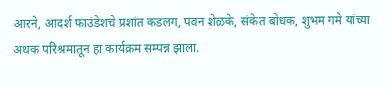आरने, आदर्श फाउंडेशचे प्रशांत कडलग, पवन शेळके, संकेत बोधक, शुभम गमे यांच्या अथक परिश्रमातून हा कार्यक्रम सम्पन्न झाला.